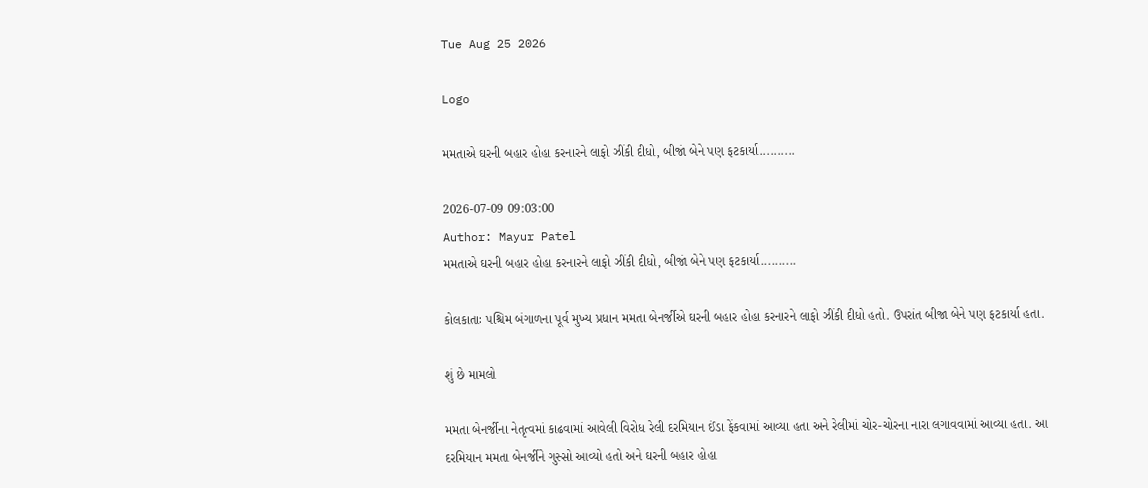Tue Aug 25 2026

Logo

મમતાએ ઘરની બહાર હોહા કરનારને લાફો ઝીંકી દીધો, બીજાં બેને પણ ફટકાર્યા..........

2026-07-09 09:03:00
Author: Mayur Patel
મમતાએ ઘરની બહાર હોહા કરનારને લાફો ઝીંકી દીધો, બીજાં બેને પણ ફટકાર્યા..........

કોલકાતાઃ પશ્ચિમ બંગાળના પૂર્વ મુખ્ય પ્રધાન મમતા બેનર્જીએ ઘરની બહાર હોહા કરનારને લાફો ઝીંકી દીધો હતો. ઉપરાંત બીજા બેને પણ ફટકાર્યા હતા.

શું છે મામલો

મમતા બેનર્જીના નેતૃત્વમાં કાઢવામાં આવેલી વિરોધ રેલી દરમિયાન ઈંડા ફેંકવામાં આવ્યા હતા અને રેલીમાં ચોર-ચોરના નારા લગાવવામાં આવ્યા હતા. આ દરમિયાન મમતા બેનર્જીને ગુસ્સો આવ્યો હતો અને ઘરની બહાર હોહા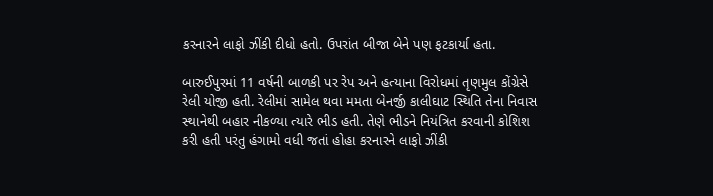કરનારને લાફો ઝીંકી દીધો હતો. ઉપરાંત બીજા બેને પણ ફટકાર્યા હતા.

બારુઈપુરમાં 11 વર્ષની બાળકી પર રેપ અને હત્યાના વિરોધમાં તૃણમુલ કોંગ્રેસે રેલી યોજી હતી. રેલીમાં સામેલ થવા મમતા બેનર્જી કાલીઘાટ સ્થિતિ તેના નિવાસ સ્થાનેથી બહાર નીકળ્યા ત્યારે ભીડ હતી. તેણે ભીડને નિયંત્રિત કરવાની કોશિશ કરી હતી પરંતુ હંગામો વધી જતાં હોહા કરનારને લાફો ઝીંકી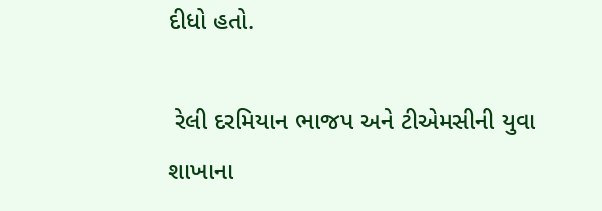દીધો હતો.

 રેલી દરમિયાન ભાજપ અને ટીએમસીની યુવા શાખાના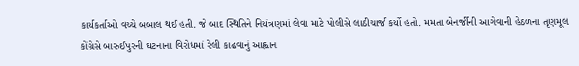કાર્યકર્તાઓ વચ્ચે બબાલ થઈ હતી. જે બાદ સ્થિતિને નિયંત્રણમાં લેવા માટે પોલીસે લાઠીચાર્જ કર્યો હતો. મમતા બેનર્જીની આગેવાની હેઠળના તૃણમૂલ કોંગ્રેસે બારુઈપુરની ઘટનાના વિરોધમાં રેલી કાઢવાનું આહ્વાન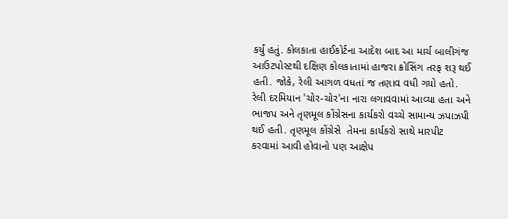કર્યું હતું. કોલકાતા હાઈકોર્ટના આદેશ બાદ આ માર્ચ બાલીગંજ આઉટપોસ્ટથી દક્ષિણ કોલકાતામાં હાજરા ક્રોસિંગ તરફ શરૂ થઈ હતી. જોકે, રેલી આગળ વધતાં જ તણાવ વધી ગયો હતો. રેલી દરમિયાન 'ચોર-ચોર'ના નારા લગાવવામાં આવ્યા હતા અને ભાજપ અને તૃણમૂલ કોંગ્રેસના કાર્યકરો વચ્ચે સામાન્ય ઝપાઝપી થઈ હતી. તૃણમૂલ કોંગ્રેસે  તેમના કાર્યકરો સાથે મારપીટ કરવામાં આવી હોવાનો પણ આક્ષેપ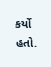કર્યો હતો.